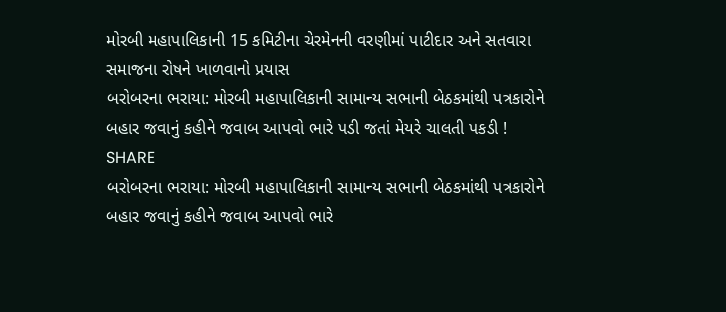મોરબી મહાપાલિકાની 15 કમિટીના ચેરમેનની વરણીમાં પાટીદાર અને સતવારા સમાજના રોષને ખાળવાનો પ્રયાસ
બરોબરના ભરાયા: મોરબી મહાપાલિકાની સામાન્ય સભાની બેઠકમાંથી પત્રકારોને બહાર જવાનું કહીને જવાબ આપવો ભારે પડી જતાં મેયરે ચાલતી પકડી !
SHARE
બરોબરના ભરાયા: મોરબી મહાપાલિકાની સામાન્ય સભાની બેઠકમાંથી પત્રકારોને બહાર જવાનું કહીને જવાબ આપવો ભારે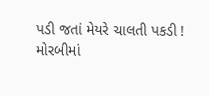પડી જતાં મેયરે ચાલતી પકડી !
મોરબીમાં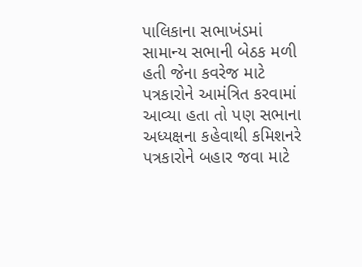પાલિકાના સભાખંડમાં સામાન્ય સભાની બેઠક મળી હતી જેના કવરેજ માટે પત્રકારોને આમંત્રિત કરવામાં આવ્યા હતા તો પણ સભાના અધ્યક્ષના કહેવાથી કમિશનરે પત્રકારોને બહાર જવા માટે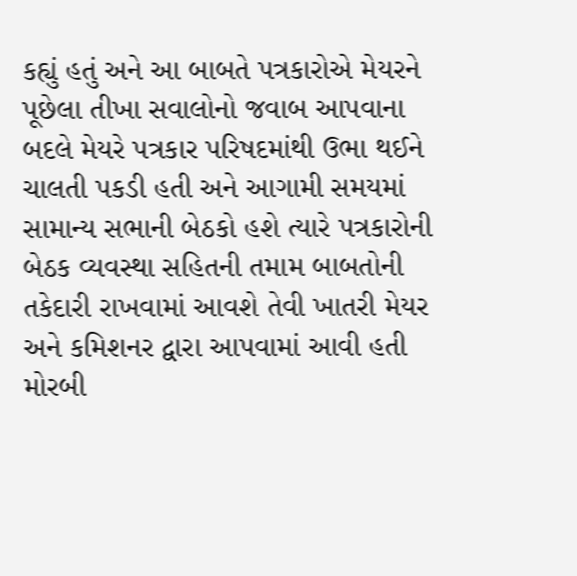કહ્યું હતું અને આ બાબતે પત્રકારોએ મેયરને પૂછેલા તીખા સવાલોનો જવાબ આપવાના બદલે મેયરે પત્રકાર પરિષદમાંથી ઉભા થઈને ચાલતી પકડી હતી અને આગામી સમયમાં સામાન્ય સભાની બેઠકો હશે ત્યારે પત્રકારોની બેઠક વ્યવસ્થા સહિતની તમામ બાબતોની તકેદારી રાખવામાં આવશે તેવી ખાતરી મેયર અને કમિશનર દ્વારા આપવામાં આવી હતી
મોરબી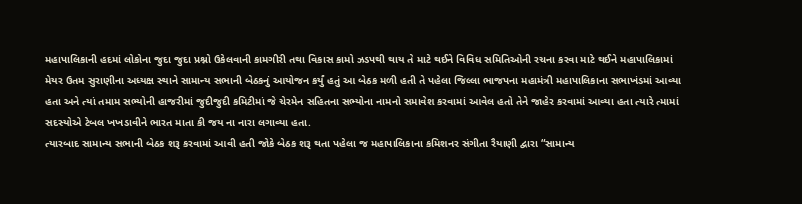મહાપાલિકાની હદમાં લોકોના જુદા જુદા પ્રશ્નો ઉકેલવાની કામગીરી તથા વિકાસ કામો ઝડપથી થાય તે માટે થઈને વિવિધ સમિતિઓની રચના કરવા માટે થઈને મહાપાલિકામાં મેયર ઉતમ સુરાણીના અધ્યક્ષ સ્થાને સામાન્ય સભાની બેઠકનું આયોજન કર્યું હતું આ બેઠક મળી હતી તે પહેલા જિલ્લા ભાજપના મહામંત્રી મહાપાલિકાના સભાખંડમાં આવ્યા હતા અને ત્યાં તમામ સભ્યોની હાજરીમાં જુદીજુદી કમિટીમાં જે ચેરમેન સહિતના સભ્યોના નામનો સમાવેશ કરવામાં આવેલ હતો તેને જાહેર કરવામાં આવ્યા હતા ત્યારે ત્મામાં સદસ્યોએ ટેબલ ખખડાવીને ભારત માતા કી જય ના નારા લગાવ્યા હતા.
ત્યારબાદ સામાન્ય સભાની બેઠક શરૂ કરવામાં આવી હતી જોકે બેઠક શરૂ થતા પહેલા જ મહાપાલિકાના કમિશનર સંગીતા રૈયાણી દ્વારા “સામાન્ય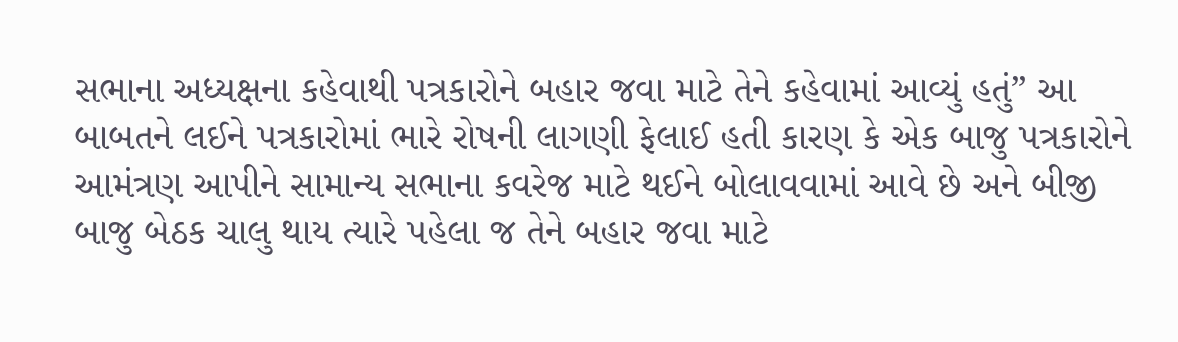સભાના અધ્યક્ષના કહેવાથી પત્રકારોને બહાર જવા માટે તેને કહેવામાં આવ્યું હતું” આ બાબતને લઈને પત્રકારોમાં ભારે રોષની લાગણી ફેલાઈ હતી કારણ કે એક બાજુ પત્રકારોને આમંત્રણ આપીને સામાન્ય સભાના કવરેજ માટે થઈને બોલાવવામાં આવે છે અને બીજી બાજુ બેઠક ચાલુ થાય ત્યારે પહેલા જ તેને બહાર જવા માટે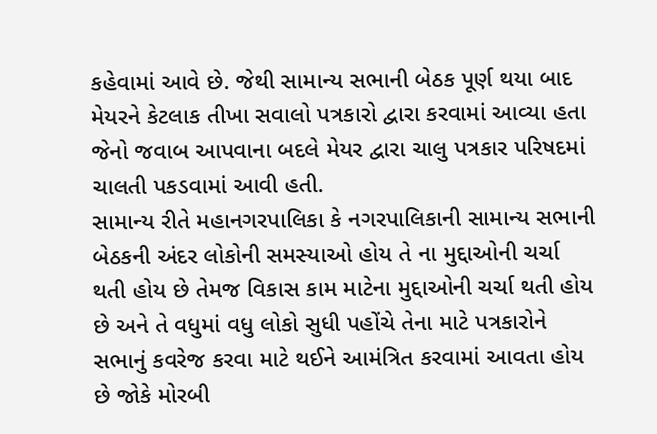કહેવામાં આવે છે. જેથી સામાન્ય સભાની બેઠક પૂર્ણ થયા બાદ મેયરને કેટલાક તીખા સવાલો પત્રકારો દ્વારા કરવામાં આવ્યા હતા જેનો જવાબ આપવાના બદલે મેયર દ્વારા ચાલુ પત્રકાર પરિષદમાં ચાલતી પકડવામાં આવી હતી.
સામાન્ય રીતે મહાનગરપાલિકા કે નગરપાલિકાની સામાન્ય સભાની બેઠકની અંદર લોકોની સમસ્યાઓ હોય તે ના મુદ્દાઓની ચર્ચા થતી હોય છે તેમજ વિકાસ કામ માટેના મુદ્દાઓની ચર્ચા થતી હોય છે અને તે વધુમાં વધુ લોકો સુધી પહોંચે તેના માટે પત્રકારોને સભાનું કવરેજ કરવા માટે થઈને આમંત્રિત કરવામાં આવતા હોય છે જોકે મોરબી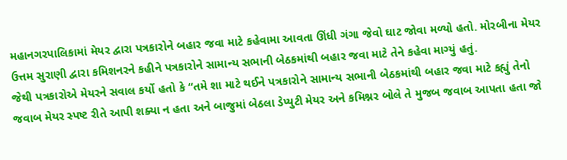મહાનગરપાલિકામાં મેયર દ્વારા પત્રકારોને બહાર જવા માટે કહેવામા આવતા ઊંધી ગંગા જેવો ઘાટ જોવા મળ્યો હતો. મોરબીના મેયર ઉત્તમ સુરાણી દ્વારા કમિશનરને કહીને પત્રકારોને સામાન્ય સભાની બેઠકમાંથી બહાર જવા માટે તેને કહેવા માગ્યું હતું.
જેથી પત્રકારોએ મેયરને સવાલ કર્યો હતો કે “તમે શા માટે થઈને પત્રકારોને સામાન્ય સભાની બેઠકમાંથી બહાર જવા માટે કહ્યું તેનો જવાબ મેયર સ્પષ્ટ રીતે આપી શક્યા ન હતા અને બાજુમાં બેઠલા ડેપ્યુટી મેયર અને કમિશ્નર બોલે તે મુજબ જવાબ આપતા હતા જો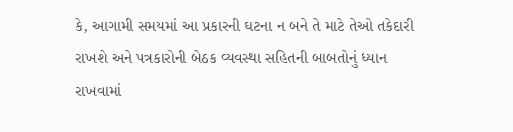કે, આગામી સમયમાં આ પ્રકારની ઘટના ન બને તે માટે તેઓ તકેદારી રાખશે અને પત્રકારોની બેઠક વ્યવસ્થા સહિતની બાબતોનું ધ્યાન રાખવામાં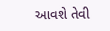આવશે તેવી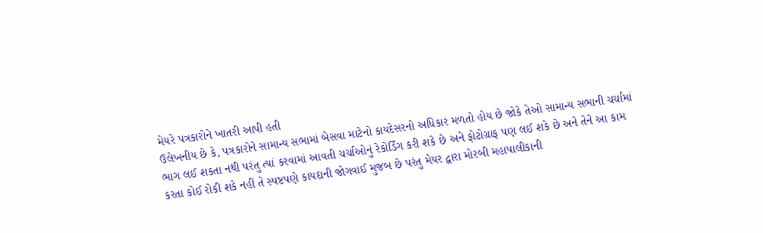મેયરે પત્રકારોને ખાતરી આપી હતી
ઉલેખનીય છે કે, પત્રકારોને સામાન્ય સભામાં બેસવા માટેનો કાયદેસરનો અધિકાર મળતો હોય છે જોકે તેઓ સામાન્ય સભાની ચર્ચામાં ભાગ લઈ શકતા નથી પરંતુ ત્યાં કરવામાં આવતી ચર્ચાઓનું રેકોર્ડિંગ કરી શકે છે અને ફોટોગ્રાફ પણ લઈ શકે છે અને તેને આ કામ કરતા કોઈ રોકી શકે નહીં તે સ્પષ્ટપણે કાયદાની જોગવાઈ મુજબ છે પરંતુ મેયર દ્વારા મોરબી મહાપાલીકાની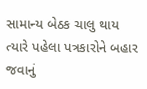સામાન્ય બેઠક ચાલુ થાય ત્યારે પહેલા પત્રકારોને બહાર જવાનું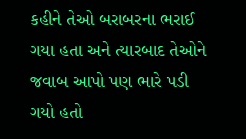કહીને તેઓ બરાબરના ભરાઈ ગયા હતા અને ત્યારબાદ તેઓને જવાબ આપો પણ ભારે પડી ગયો હતો